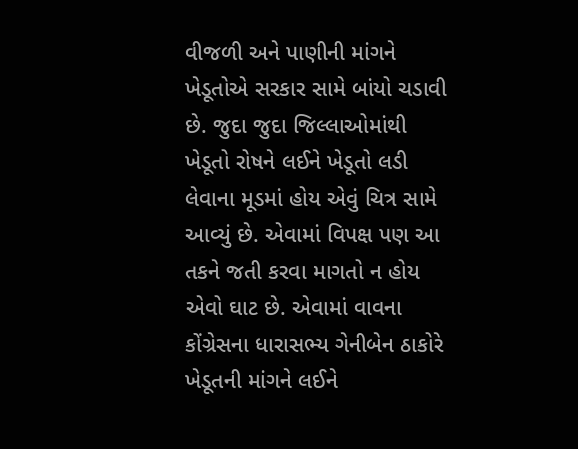વીજળી અને પાણીની માંગને ખેડૂતોએ સરકાર સામે બાંયો ચડાવી છે. જુદા જુદા જિલ્લાઓમાંથી ખેડૂતો રોષને લઈને ખેડૂતો લડી લેવાના મૂડમાં હોય એવું ચિત્ર સામે આવ્યું છે. એવામાં વિપક્ષ પણ આ તકને જતી કરવા માગતો ન હોય એવો ઘાટ છે. એવામાં વાવના કોંગ્રેસના ધારાસભ્ય ગેનીબેન ઠાકોરે ખેડૂતની માંગને લઈને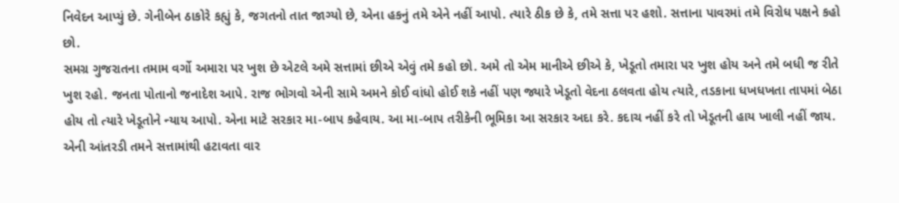નિવેદન આપ્યું છે. ગેનીબેન ઠાકોરે કહ્યું કે, જગતનો તાત જાગ્યો છે, એના હકનું તમે એને નહીં આપો. ત્યારે ઠીક છે કે, તમે સત્તા પર હશો. સત્તાના પાવરમાં તમે વિરોધ પક્ષને કહો છો.
સમગ્ર ગુજરાતના તમામ વર્ગો અમારા પર ખુશ છે એટલે અમે સત્તામાં છીએ એવું તમે કહો છો. અમે તો એમ માનીએ છીએ કે, ખેડૂતો તમારા પર ખુશ હોય અને તમે બધી જ રીતે ખુશ રહો. જનતા પોતાનો જનાદેશ આપે. રાજ ભોગવો એની સામે અમને કોઈ વાંધો હોઈ શકે નહીં પણ જ્યારે ખેડૂતો વેદના ઠલવતા હોય ત્યારે, તડકાના ધખધખતા તાપમાં બેઠા હોય તો ત્યારે ખેડૂતોને ન્યાય આપો. એના માટે સરકાર મા-બાપ કહેવાય. આ મા-બાપ તરીકેની ભૂમિકા આ સરકાર અદા કરે. કદાચ નહીં કરે તો ખેડૂતની હાય ખાલી નહીં જાય. એની આંતરડી તમને સત્તામાંથી હટાવતા વાર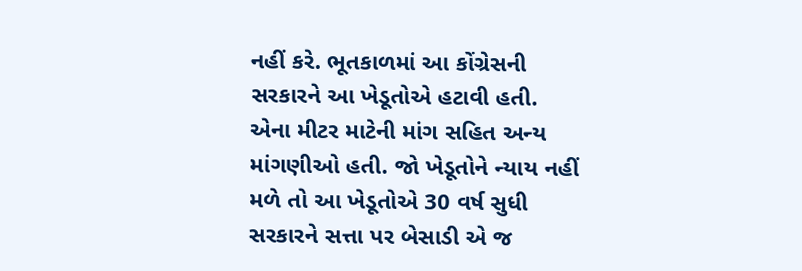નહીં કરે. ભૂતકાળમાં આ કોંગ્રેસની સરકારને આ ખેડૂતોએ હટાવી હતી. એના મીટર માટેની માંગ સહિત અન્ય માંગણીઓ હતી. જો ખેડૂતોને ન્યાય નહીં મળે તો આ ખેડૂતોએ 30 વર્ષ સુધી સરકારને સત્તા પર બેસાડી એ જ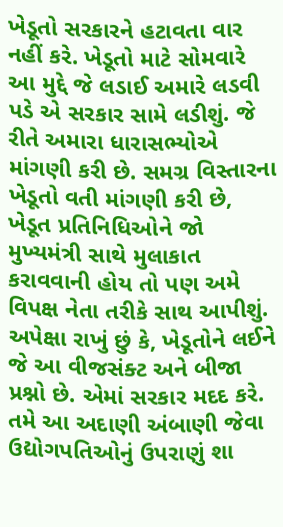ખેડૂતો સરકારને હટાવતા વાર નહીં કરે. ખેડૂતો માટે સોમવારે આ મુદ્દે જે લડાઈ અમારે લડવી પડે એ સરકાર સામે લડીશું. જે રીતે અમારા ધારાસભ્યોએ માંગણી કરી છે. સમગ્ર વિસ્તારના ખેડૂતો વતી માંગણી કરી છે, ખેડૂત પ્રતિનિધિઓને જો મુખ્યમંત્રી સાથે મુલાકાત કરાવવાની હોય તો પણ અમે વિપક્ષ નેતા તરીકે સાથ આપીશું.
અપેક્ષા રાખું છું કે, ખેડૂતોને લઈને જે આ વીજસંક્ટ અને બીજા પ્રશ્નો છે. એમાં સરકાર મદદ કરે. તમે આ અદાણી અંબાણી જેવા ઉદ્યોગપતિઓનું ઉપરાણું શા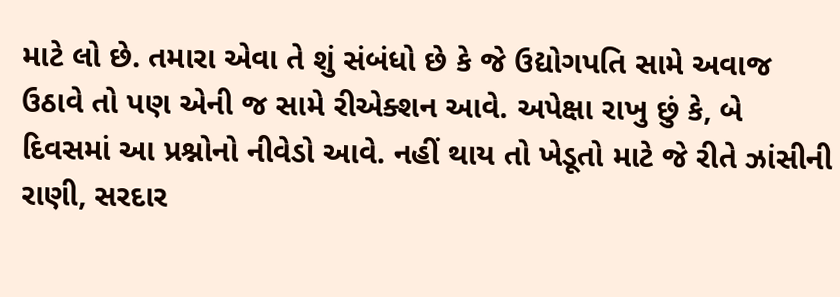માટે લો છે. તમારા એવા તે શું સંબંધો છે કે જે ઉદ્યોગપતિ સામે અવાજ ઉઠાવે તો પણ એની જ સામે રીએક્શન આવે. અપેક્ષા રાખુ છું કે, બે દિવસમાં આ પ્રશ્નોનો નીવેડો આવે. નહીં થાય તો ખેડૂતો માટે જે રીતે ઝાંસીની રાણી, સરદાર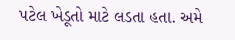પટેલ ખેડૂતો માટે લડતા હતા. અમે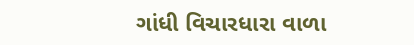ગાંધી વિચારધારા વાળા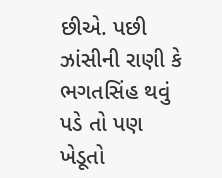છીએ. પછી ઝાંસીની રાણી કે ભગતસિંહ થવું પડે તો પણ ખેડૂતો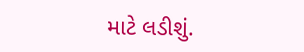માટે લડીશું.